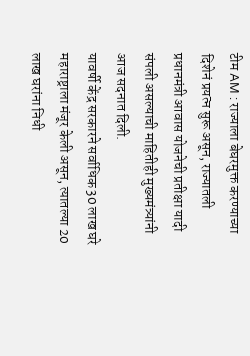टीम AM : राज्याला बेघरमुक्त करण्याच्या दिशेनं प्रयत्न सुरू असून, राज्यातली प्रधानमंत्री आवास योजनेची प्रतीक्षा यादी संपली असल्याची माहितीही मुख्यमंत्र्यांनी आज सदनात दिली.
यावर्षी केंद्र सरकारने सर्वाधिक 30 लाख घरे महाराष्ट्राला मंजूर केली असून, त्यातल्या 20 लाख घरांना निधी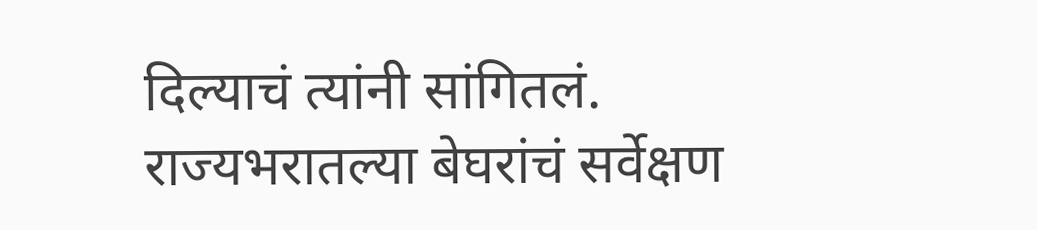दिल्याचं त्यांनी सांगितलं. राज्यभरातल्या बेघरांचं सर्वेक्षण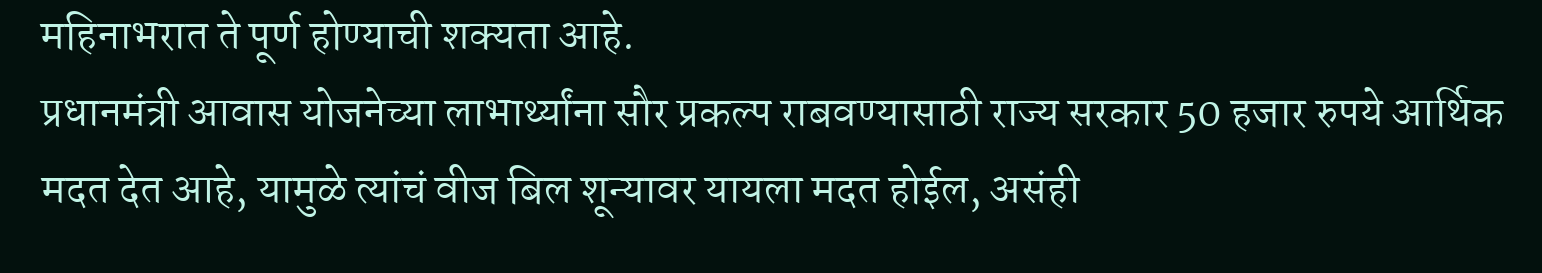महिनाभरात ते पूर्ण होण्याची शक्यता आहे.
प्रधानमंत्री आवास योजनेच्या लाभार्थ्यांना सौर प्रकल्प राबवण्यासाठी राज्य सरकार 50 हजार रुपये आर्थिक मदत देत आहे, यामुळे त्यांचं वीज बिल शून्यावर यायला मदत होईल, असंही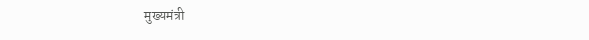मुख्यमंत्री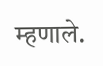म्हणाले.